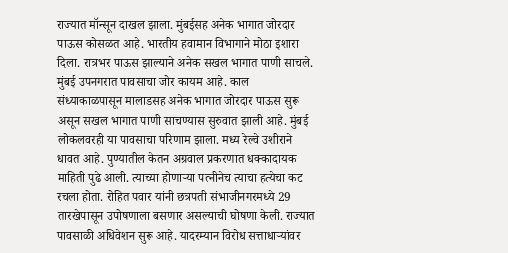राज्यात मॉन्सून दाखल झाला. मुंबईसह अनेक भागात जोरदार पाऊस कोसळत आहे. भारतीय हवामान विभागाने मोठा इशारा दिला. रात्रभर पाऊस झाल्याने अनेक सखल भागात पाणी साचले. मुंबई उपनगरात पावसाचा जोर कायम आहे. काल संध्याकाळपासून मालाडसह अनेक भागात जोरदार पाऊस सुरू असून सखल भागात पाणी साचण्यास सुरुवात झाली आहे. मुंबई लोकलवरही या पावसाचा परिणाम झाला. मध्य रेल्वे उशीराने धावत आहे. पुण्यातील केतन अग्रवाल प्रकरणात धक्कादायक माहिती पुढे आली. त्याच्या होणाऱ्या पत्नीनेच त्याचा हत्येचा कट रचला होता. रोहित पवार यांनी छत्रपती संभाजीनगरमध्ये 29 तारखेपासून उपोषणाला बसणार असल्याची घोषणा केली. राज्यात पावसाळी अधिवेशन सुरू आहे. यादरम्यान विरोध सत्ताधाऱ्यांवर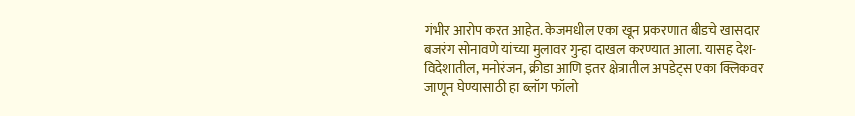गंभीर आरोप करत आहेत. केजमधील एका खून प्रकरणात बीडचे खासदार बजरंग सोनावणे यांच्या मुलावर गुन्हा दाखल करण्यात आला. यासह देश-विदेशातील, मनोरंजन, क्रीडा आणि इतर क्षेत्रातील अपडेट्स एका क्लिकवर जाणून घेण्यासाठी हा ब्लॉग फॉलो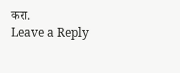करा.
Leave a Reply